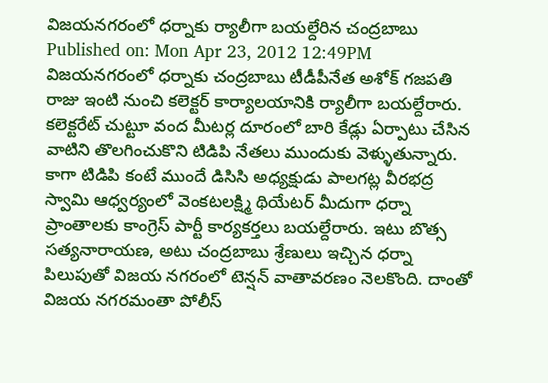విజయనగరంలో ధర్నాకు ర్యాలీగా బయల్దేరిన చంద్రబాబు
Published on: Mon Apr 23, 2012 12:49PM
విజయనగరంలో ధర్నాకు చంద్రబాబు టీడీపీనేత అశోక్ గజపతి రాజు ఇంటి నుంచి కలెక్టర్ కార్యాలయానికి ర్యాలీగా బయల్దేరారు. కలెక్టరేట్ చుట్టూ వంద మీటర్ల దూరంలో బారి కేడ్లు ఏర్పాటు చేసిన వాటిని తొలగించుకొని టిడిపి నేతలు ముందుకు వెళ్ళుతున్నారు. కాగా టిడిపి కంటే ముందే డిసిసి అధ్యక్షుడు పాలగట్ల వీరభద్ర స్వామి ఆధ్వర్యంలో వెంకటలక్ష్మి థియేటర్ మీదుగా ధర్నా ప్రాంతాలకు కాంగ్రెస్ పార్టీ కార్యకర్తలు బయల్దేరారు. ఇటు బొత్స సత్యనారాయణ, అటు చంద్రబాబు శ్రేణులు ఇచ్చిన ధర్నా పిలుపుతో విజయ నగరంలో టెన్షన్ వాతావరణం నెలకొంది. దాంతో విజయ నగరమంతా పోలీస్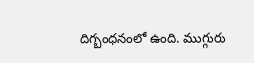దిగ్బంధనంలో ఉంది. ముగ్గురు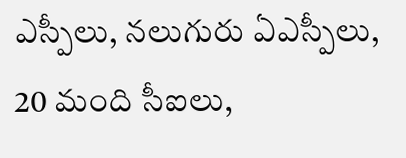ఎస్పీలు, నలుగురు ఏఎస్పీలు, 20 మంది సీఐలు,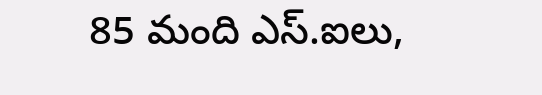85 మంది ఎస్.ఐలు,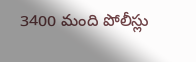3400 మంది పోలీస్లు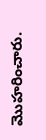మొహరించారు.